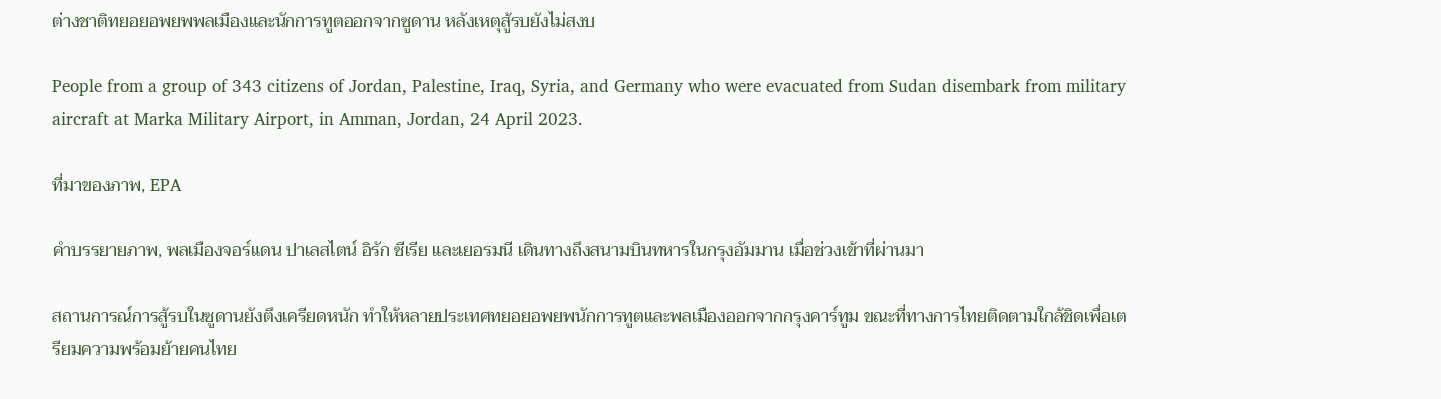ต่างชาติทยอยอพยพพลเมืองและนักการทูตออกจากซูดาน หลังเหตุสู้รบยังไม่สงบ

People from a group of 343 citizens of Jordan, Palestine, Iraq, Syria, and Germany who were evacuated from Sudan disembark from military aircraft at Marka Military Airport, in Amman, Jordan, 24 April 2023.

ที่มาของภาพ, EPA

คำบรรยายภาพ, พลเมืองจอร์แดน ปาเลสไตน์ อิรัก ซีเรีย และเยอรมนี เดินทางถึงสนามบินทหารในกรุงอัมมาน เมื่อช่วงเข้าที่ผ่านมา

สถานการณ์การสู้รบในซูดานยังตึงเครียดหนัก ทำให้หลายประเทศทยอยอพยพนักการทูตและพลเมืองออกจากกรุงคาร์ทูม ขณะที่ทางการไทยติดตามใกล้ชิดเพื่อเตรียมความพร้อมย้ายคนไทย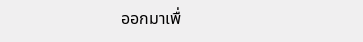ออกมาเพื่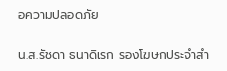อความปลอดภัย

น.ส.รัชดา ธนาดิเรก รองโฆษกประจำสำ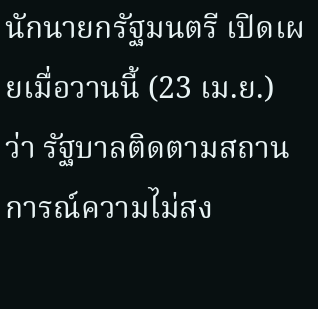นักนายกรัฐมนตรี เปิดเผยเมื่อวานนี้ (23 เม.ย.) ว่า รัฐบาลติดตามสถานการณ์ความไม่สง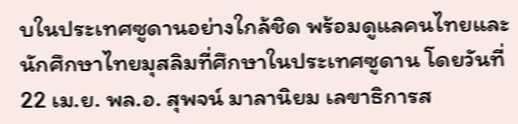บในประเทศซูดานอย่างใกล้ชิด พร้อมดูแลคนไทยและนักศึกษาไทยมุสลิมที่ศึกษาในประเทศซูดาน โดยวันที่ 22 เม.ย. พล.อ. สุพจน์ มาลานิยม เลขาธิการส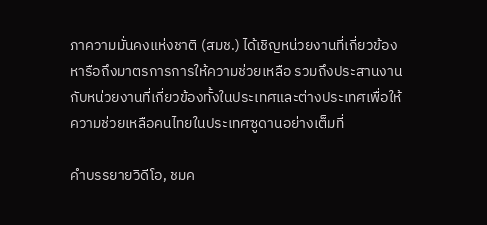ภาความมั่นคงแห่งชาติ (สมช.) ได้เชิญหน่วยงานที่เกี่ยวข้องหารือถึงมาตรการการให้ความช่วยเหลือ รวมถึงประสานงานกับหน่วยงานที่เกี่ยวข้องทั้งในประเทศและต่างประเทศเพื่อให้ความช่วยเหลือคนไทยในประเทศซูดานอย่างเต็มที่

คำบรรยายวิดีโอ, ชมค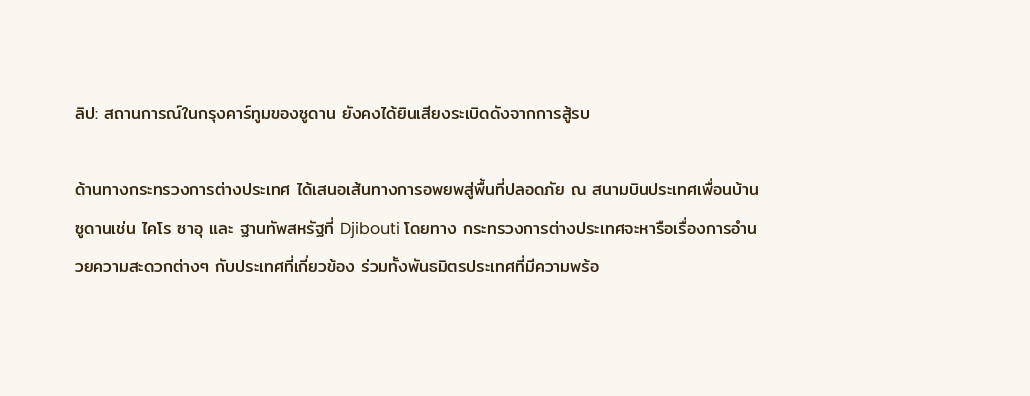ลิป: สถานการณ์ในกรุงคาร์ทูมของซูดาน ยังคงได้ยินเสียงระเบิดดังจากการสู้รบ

ด้านทางกระทรวงการต่างประเทศ ได้เสนอเส้นทางการอพยพสู่พื้นที่ปลอดภัย ณ สนามบินประเทศเพื่อนบ้านซูดานเช่น ไคโร ซาอุ และ ฐานทัพสหรัฐที่ Djibouti โดยทาง กระทรวงการต่างประเทศจะหารือเรื่องการอำนวยความสะดวกต่างๆ กับประเทศที่เกี่ยวข้อง ร่วมทั้งพันธมิตรประเทศที่มีความพร้อ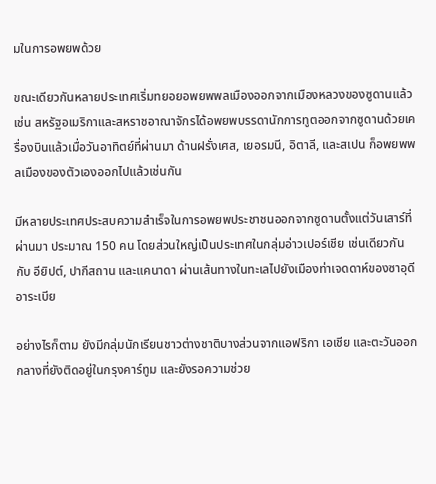มในการอพยพด้วย

ขณะเดียวกันหลายประเทศเริ่มทยอยอพยพพลเมืองออกจากเมืองหลวงของซูดานแล้ว เช่น สหรัฐอเมริกาและสหราชอาณาจักรได้อพยพบรรดานักการทูตออกจากซูดานด้วยเครื่องบินแล้วเมื่อวันอาทิตย์ที่ผ่านมา ด้านฝรั่งเศส, เยอรมนี, อิตาลี, และสเปน ก็อพยพพลเมืองของตัวเองออกไปแล้วเช่นกัน

มีหลายประเทศประสบความสำเร็จในการอพยพประชาชนออกจากซูดานตั้งแต่วันเสาร์ที่ผ่านมา ประมาณ 150 คน โดยส่วนใหญ่เป็นประเทศในกลุ่มอ่าวเปอร์เชีย เช่นเดียวกันกับ อียิปต์, ปากีสถาน และแคนาดา ผ่านเส้นทางในทะเลไปยังเมืองท่าเจดดาห์ของซาอุดีอาระเบีย

อย่างไรก็ตาม ยังมีกลุ่มนักเรียนชาวต่างชาติบางส่วนจากแอฟริกา เอเชีย และตะวันออกกลางที่ยังติดอยู่ในกรุงคาร์ทูม และยังรอความช่วย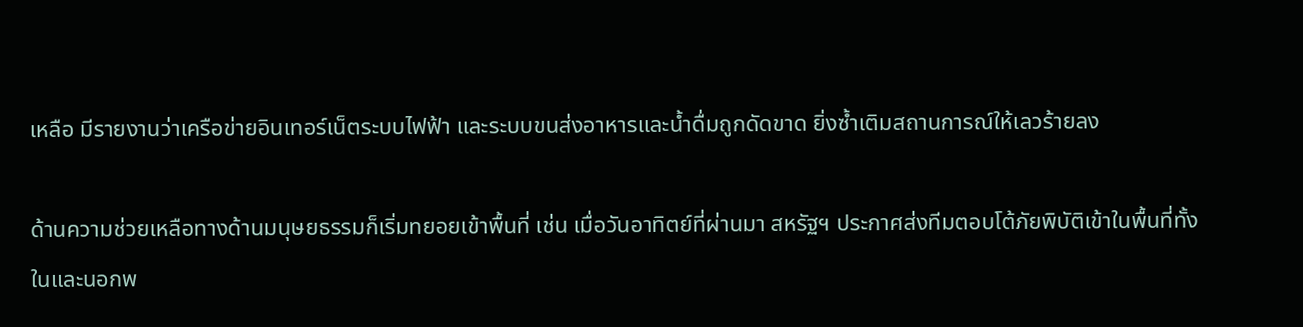เหลือ มีรายงานว่าเครือข่ายอินเทอร์เน็ตระบบไฟฟ้า และระบบขนส่งอาหารและน้ำดื่มถูกดัดขาด ยิ่งซ้ำเติมสถานการณ์ให้เลวร้ายลง

ด้านความช่วยเหลือทางด้านมนุษยธรรมก็เริ่มทยอยเข้าพื้นที่ เช่น เมื่อวันอาทิตย์ที่ผ่านมา สหรัฐฯ ประกาศส่งทีมตอบโต้ภัยพิบัติเข้าในพื้นที่ทั้งในและนอกพ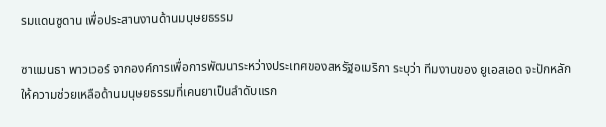รมแดนซูดาน เพื่อประสานงานด้านมนุษยธรรม

ซาแมนธา พาวเวอร์ จากองค์การเพื่อการพัฒนาระหว่างประเทศของสหรัฐอเมริกา ระบุว่า ทีมงานของ ยูเอสเอด จะปักหลักให้ความช่วยเหลือด้านมนุษยธรรมที่เคนยาเป็นลำดับแรก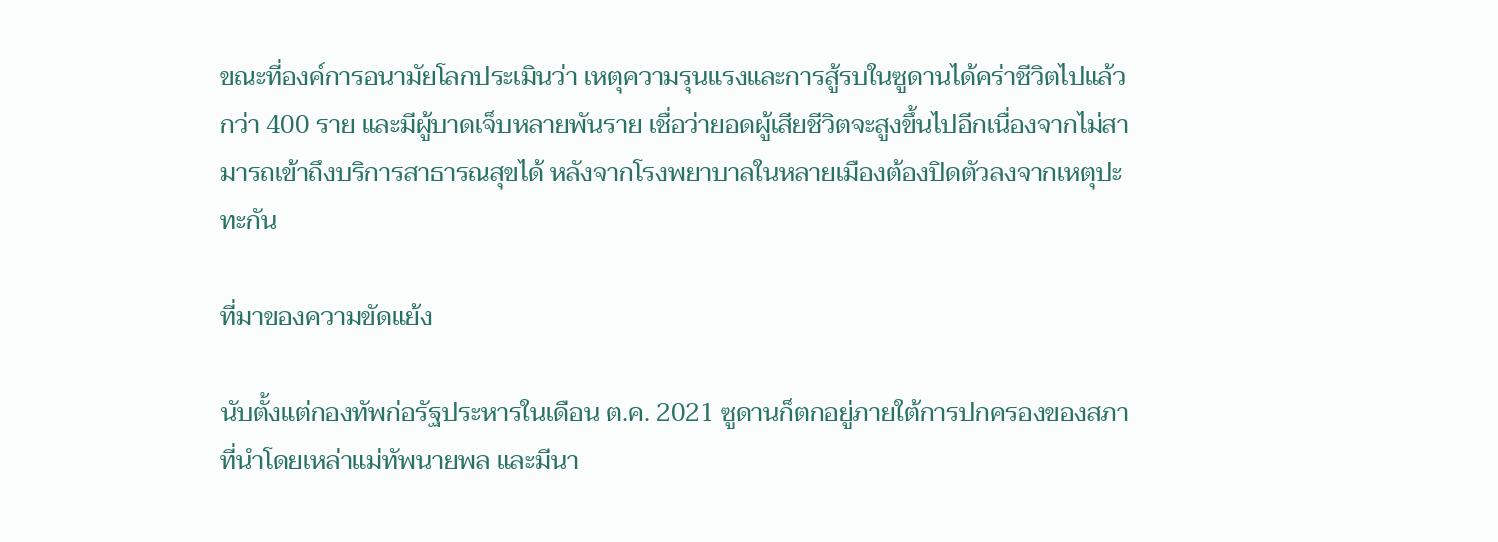ขณะที่องค์การอนามัยโลกประเมินว่า เหตุความรุนแรงและการสู้รบในซูดานได้คร่าชีวิตไปแล้วกว่า 400 ราย และมีผู้บาดเจ็บหลายพันราย เชื่อว่ายอดผู้เสียชีวิตจะสูงขึ้นไปอีกเนื่องจากไม่สามารถเข้าถึงบริการสาธารณสุขได้ หลังจากโรงพยาบาลในหลายเมืองต้องปิดตัวลงจากเหตุปะทะกัน

ที่มาของความขัดแย้ง

นับตั้งแต่กองทัพก่อรัฐประหารในเดือน ต.ค. 2021 ซูดานก็ตกอยู่ภายใต้การปกครองของสภาที่นำโดยเหล่าแม่ทัพนายพล และมีนา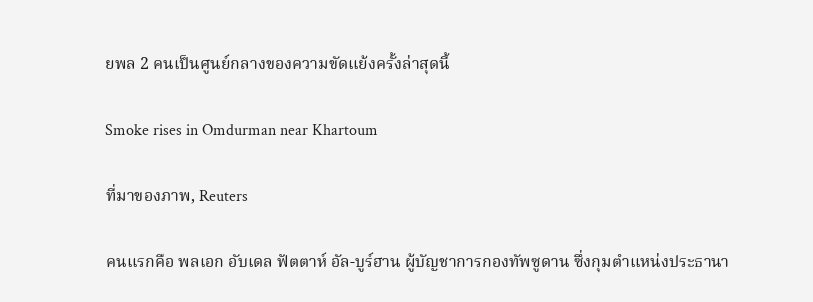ยพล 2 คนเป็นศูนย์กลางของความขัดแย้งครั้งล่าสุดนี้

Smoke rises in Omdurman near Khartoum

ที่มาของภาพ, Reuters

คนแรกคือ พลเอก อับเดล ฟัตตาห์ อัล-บูร์ฮาน ผู้บัญชาการกองทัพซูดาน ซึ่งกุมตำแหน่งประธานา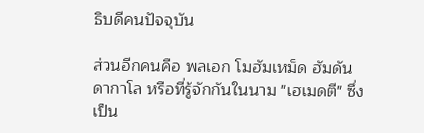ธิบดีคนปัจจุบัน

ส่วนอีกคนคือ พลเอก โมฮัมเหม็ด ฮัมดัน ดากาโล หรือที่รู้จักกันในนาม "เฮเมดตี" ซึ่งเป็น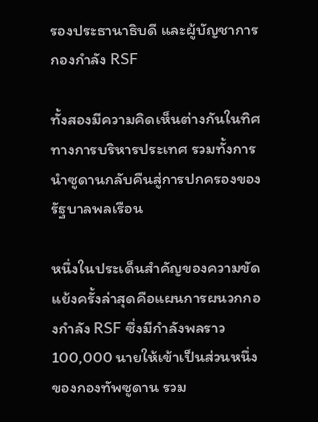รองประธานาธิบดี และผู้บัญชาการกองกำลัง RSF

ทั้งสองมีความคิดเห็นต่างกันในทิศทางการบริหารประเทศ รวมทั้งการนำซูดานกลับคืนสู่การปกครองของรัฐบาลพลเรือน

หนึ่งในประเด็นสำคัญของความขัดแย้งครั้งล่าสุดคือแผนการผนวกกองกำลัง RSF ซึ่งมีกำลังพลราว 100,000 นายให้เข้าเป็นส่วนหนึ่งของกองทัพซูดาน รวม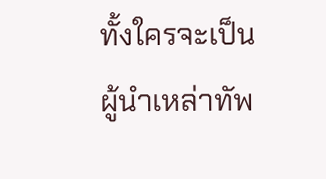ทั้งใครจะเป็นผู้นำเหล่าทัพ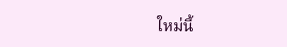ใหม่นี้